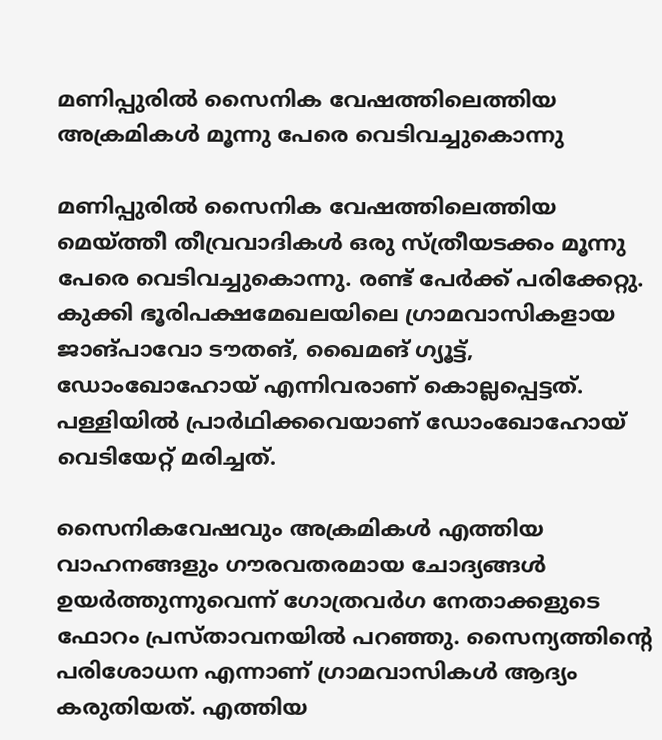മണിപ്പുരില്‍ സൈനിക വേഷത്തിലെത്തിയ അക്രമികള്‍ മൂന്നു പേരെ വെടിവച്ചുകൊന്നു

മണിപ്പുരില്‍ സൈനിക വേഷത്തിലെത്തിയ മെയ്ത്തീ തീവ്രവാദികള്‍ ഒരു സ്ത്രീയടക്കം മൂന്നു പേരെ വെടിവച്ചുകൊന്നു. രണ്ട് പേര്‍ക്ക് പരിക്കേറ്റു. കുക്കി ഭൂരിപക്ഷമേഖലയിലെ ഗ്രാമവാസികളായ ജാങ്പാവോ ടൗതങ്, ഖൈമങ് ഗ്യൂട്ട്, ഡോംഖോഹോയ് എന്നിവരാണ് കൊല്ലപ്പെട്ടത്. പള്ളിയില്‍ പ്രാര്‍ഥിക്കവെയാണ് ഡോംഖോഹോയ് വെടിയേറ്റ് മരിച്ചത്.

സൈനികവേഷവും അക്രമികള്‍ എത്തിയ വാഹനങ്ങളും ഗൗരവതരമായ ചോദ്യങ്ങള്‍ ഉയര്‍ത്തുന്നുവെന്ന് ഗോത്രവര്‍ഗ നേതാക്കളുടെ ഫോറം പ്രസ്താവനയില്‍ പറഞ്ഞു. സൈന്യത്തിന്റെ പരിശോധന എന്നാണ് ഗ്രാമവാസികള്‍ ആദ്യം കരുതിയത്. എത്തിയ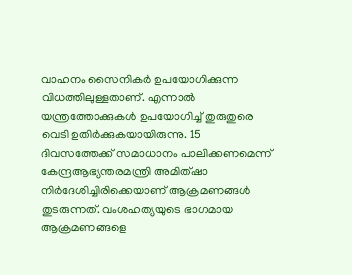വാഹനം സൈനികര്‍ ഉപയോഗിക്കുന്ന വിധത്തിലുള്ളതാണ്. എന്നാല്‍ യന്ത്രത്തോക്കുകള്‍ ഉപയോഗിച്ച് തുരുതുരെ വെടി ഉതിര്‍ക്കുകയായിരുന്നു. 15 ദിവസത്തേക്ക് സമാധാനം പാലിക്കണമെന്ന് കേന്ദ്രആഭ്യന്തരമന്ത്രി അമിത്ഷാ നിര്‍ദേശിച്ചിരിക്കെയാണ് ആക്രമണങ്ങള്‍ തുടരുന്നത്. വംശഹത്യയുടെ ഭാഗമായ ആക്രമണങ്ങളെ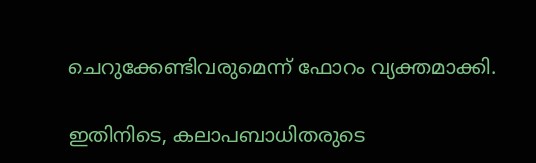ചെറുക്കേണ്ടിവരുമെന്ന് ഫോറം വ്യക്തമാക്കി.

ഇതിനിടെ, കലാപബാധിതരുടെ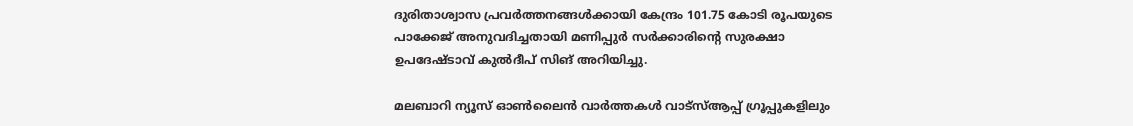ദുരിതാശ്വാസ പ്രവര്‍ത്തനങ്ങള്‍ക്കായി കേന്ദ്രം 101.75 കോടി രൂപയുടെ പാക്കേജ് അനുവദിച്ചതായി മണിപ്പുര്‍ സര്‍ക്കാരിന്റെ സുരക്ഷാ ഉപദേഷ്ടാവ് കുല്‍ദീപ് സിങ് അറിയിച്ചു.

മലബാറി ന്യൂസ് ഓണ്‍ലൈന്‍ വാര്‍ത്തകള്‍ വാട്‌സ്ആപ്പ് ഗ്രൂപ്പുകളിലും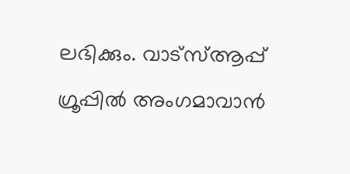ലഭിക്കും. വാട്‌സ്ആപ്പ് ഗ്രൂപ്പില്‍ അംഗമാവാന്‍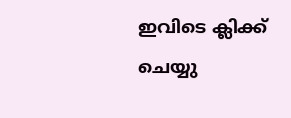ഇവിടെ ക്ലിക്ക് ചെയ്യു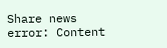Share news
error: Content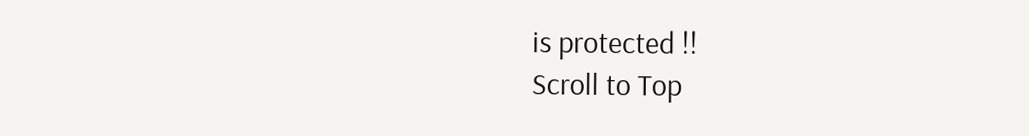is protected !!
Scroll to Top